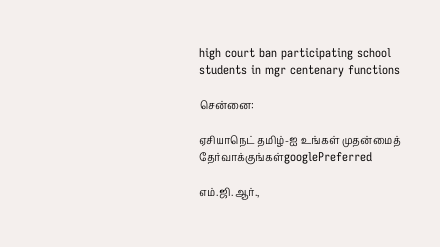high court ban participating school students in mgr centenary functions

சென்னை:

ஏசியாநெட் தமிழ்-ஐ உங்கள் முதன்மைத் தேர்வாக்குங்கள்googlePreferred

எம்.ஜி.ஆர்.,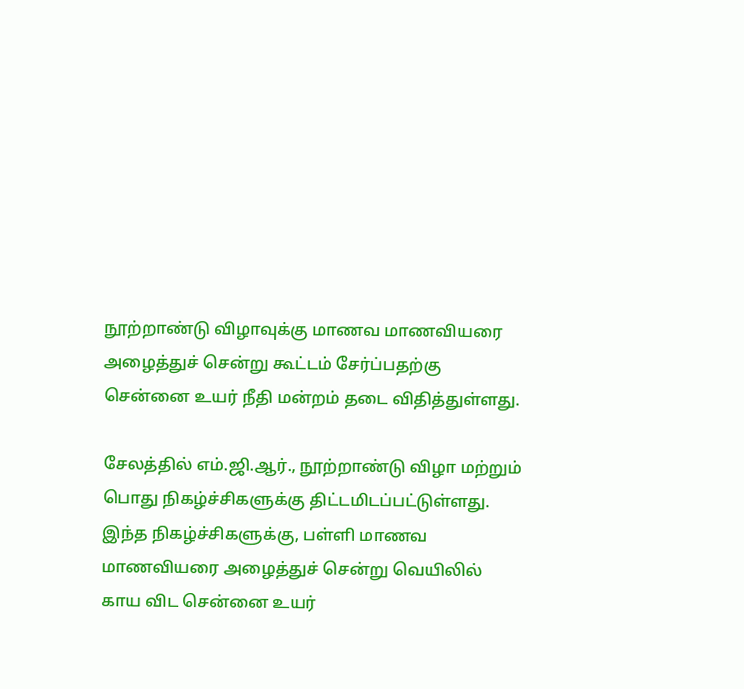நூற்றாண்டு விழாவுக்கு மாணவ மாணவியரை அழைத்துச் சென்று கூட்டம் சேர்ப்பதற்கு சென்னை உயர் நீதி மன்றம் தடை விதித்துள்ளது.

சேலத்தில் எம்.ஜி.ஆர்., நூற்றாண்டு விழா மற்றும் பொது நிகழ்ச்சிகளுக்கு திட்டமிடப்பட்டுள்ளது. இந்த நிகழ்ச்சிகளுக்கு, பள்ளி மாணவ மாணவியரை அழைத்துச் சென்று வெயிலில் காய விட சென்னை உயர்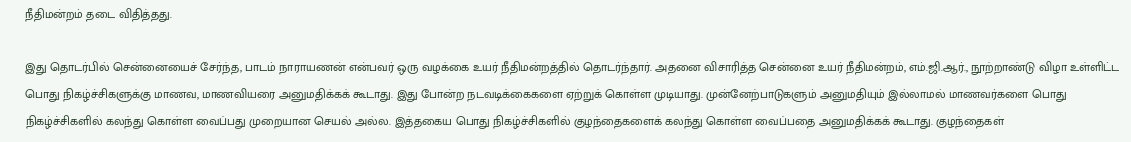நீதிமன்றம் தடை விதித்தது.

இது தொடர்பில் சென்னையைச் சேர்ந்த, பாடம் நாராயணன் என்பவர் ஒரு வழக்கை உயர் நீதிமன்றத்தில் தொடர்ந்தார். அதனை விசாரித்த சென்னை உயர் நீதிமன்றம், எம்.ஜி.ஆர்., நூற்றாண்டு விழா உள்ளிட்ட பொது நிகழ்ச்சிகளுக்கு மாணவ, மாணவியரை அனுமதிக்கக் கூடாது. இது போன்ற நடவடிக்கைகளை ஏற்றுக் கொள்ள முடியாது. முன்னேற்பாடுகளும் அனுமதியும் இல்லாமல் மாணவர்களை பொது நிகழ்ச்சிகளில் கலந்து கொள்ள வைப்பது முறையான செயல் அல்ல. இத்தகைய பொது நிகழ்ச்சிகளில் குழந்தைகளைக் கலந்து கொள்ள வைப்பதை அனுமதிக்கக் கூடாது. குழந்தைகள்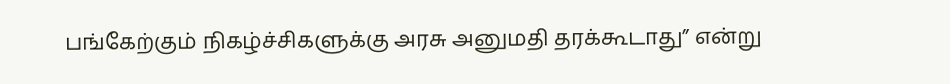பங்கேற்கும் நிகழ்ச்சிகளுக்கு அரசு அனுமதி தரக்கூடாது” என்று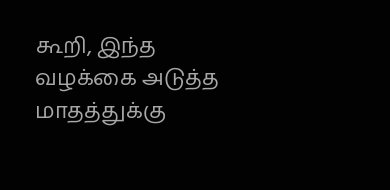கூறி, இந்த வழக்கை அடுத்த மாதத்துக்கு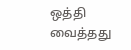ஒத்தி வைத்தது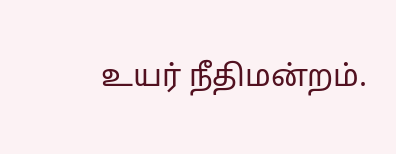உயர் நீதிமன்றம்.